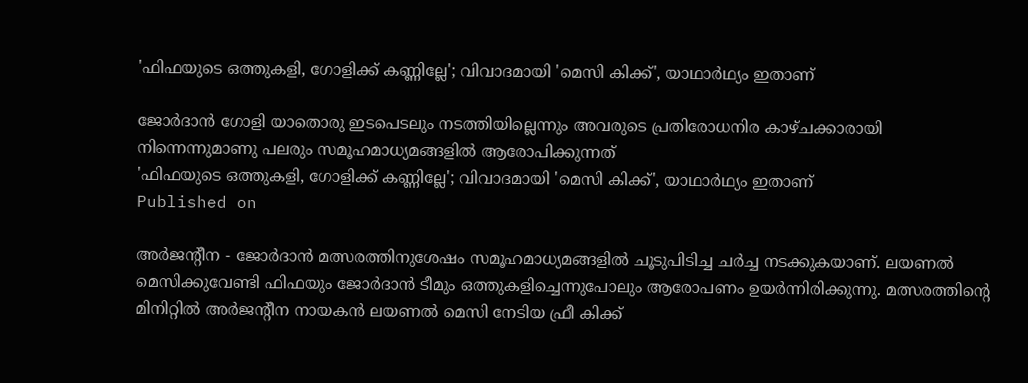'ഫിഫയുടെ ഒത്തുകളി, ഗോളിക്ക് കണ്ണില്ലേ'; വിവാദമായി 'മെസി കിക്ക്', യാഥാർഥ്യം ഇതാണ്

ജോർദാൻ ഗോളി യാതൊരു ഇടപെടലും നടത്തിയില്ലെന്നും അവരുടെ പ്രതിരോധനിര കാഴ്ചക്കാരായി നിന്നെന്നുമാണു പലരും സമൂഹമാധ്യമങ്ങളിൽ ആരോപിക്കുന്നത്
'ഫിഫയുടെ ഒത്തുകളി, ഗോളിക്ക് കണ്ണില്ലേ'; വിവാദമായി 'മെസി കിക്ക്', യാഥാർഥ്യം ഇതാണ്
Published on

അർജന്റീന - ജോർദാൻ മത്സരത്തിനുശേഷം സമൂഹമാധ്യമങ്ങളിൽ ചൂടുപിടിച്ച ചർച്ച നടക്കുകയാണ്. ലയണൽ മെസിക്കുവേണ്ടി ഫിഫയും ജോർദാൻ ടീമും ഒത്തുകളിച്ചെന്നുപോലും ആരോപണം ഉയർന്നിരിക്കുന്നു. മത്സരത്തിന്റെ മിനിറ്റിൽ അർജന്റീന നായകൻ ലയണൽ മെസി നേടിയ ഫ്രീ കിക്ക്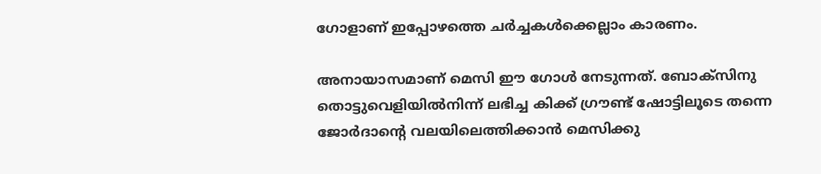ഗോളാണ് ഇപ്പോഴത്തെ ചർച്ചകൾക്കെല്ലാം കാരണം.

അനായാസമാണ് മെസി ഈ ഗോൾ നേടുന്നത്. ബോക്‌സിനു തൊട്ടുവെളിയിൽനിന്ന് ലഭിച്ച കിക്ക് ഗ്രൗണ്ട് ഷോട്ടിലൂടെ തന്നെ ജോർദാന്റെ വലയിലെത്തിക്കാൻ മെസിക്കു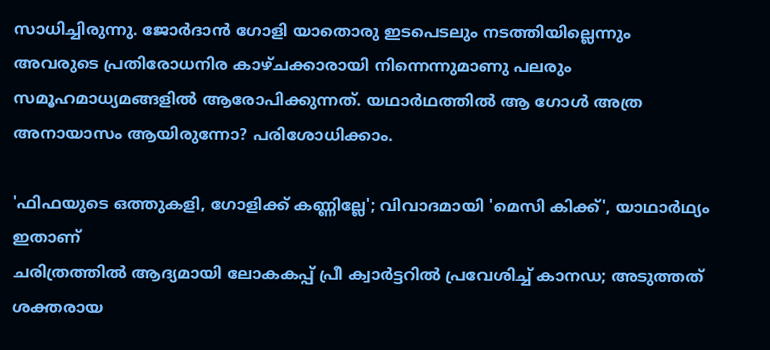സാധിച്ചിരുന്നു. ജോർദാൻ ഗോളി യാതൊരു ഇടപെടലും നടത്തിയില്ലെന്നും അവരുടെ പ്രതിരോധനിര കാഴ്ചക്കാരായി നിന്നെന്നുമാണു പലരും സമൂഹമാധ്യമങ്ങളിൽ ആരോപിക്കുന്നത്. യഥാർഥത്തിൽ ആ ഗോൾ അത്ര അനായാസം ആയിരുന്നോ? പരിശോധിക്കാം.

'ഫിഫയുടെ ഒത്തുകളി, ഗോളിക്ക് കണ്ണില്ലേ'; വിവാദമായി 'മെസി കിക്ക്', യാഥാർഥ്യം ഇതാണ്
ചരിത്രത്തിൽ ആദ്യമായി ലോകകപ്പ് പ്രീ ക്വാർട്ടറിൽ പ്രവേശിച്ച് കാനഡ; അടുത്തത് ശക്തരായ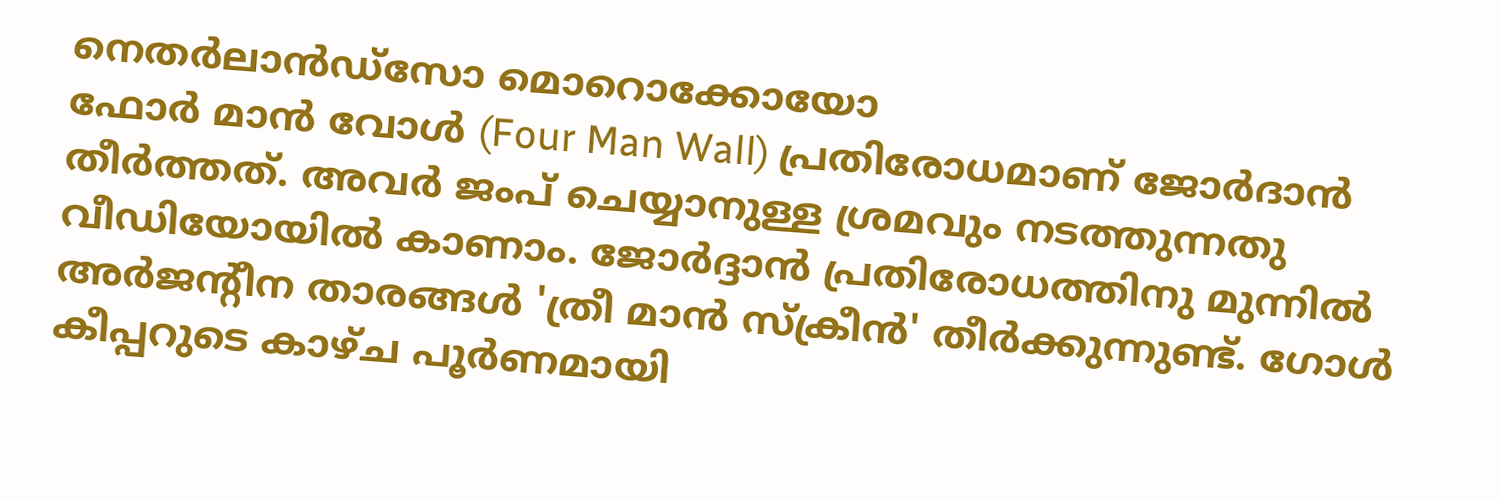നെതർലാൻ‍ഡ്സോ മൊറൊക്കോയോ
ഫോർ മാൻ വോൾ (Four Man Wall) പ്രതിരോധമാണ് ജോർദാൻ തീർത്തത്. അവർ ജംപ് ചെയ്യാനുള്ള ശ്രമവും നടത്തുന്നതു വീഡിയോയിൽ കാണാം. ജോർദ്ദാൻ പ്രതിരോധത്തിനു മുന്നിൽ അർജന്റീന താരങ്ങൾ 'ത്രീ മാൻ സ്‌ക്രീൻ' തീർക്കുന്നുണ്ട്. ഗോൾ കീപ്പറുടെ കാഴ്ച പൂർണമായി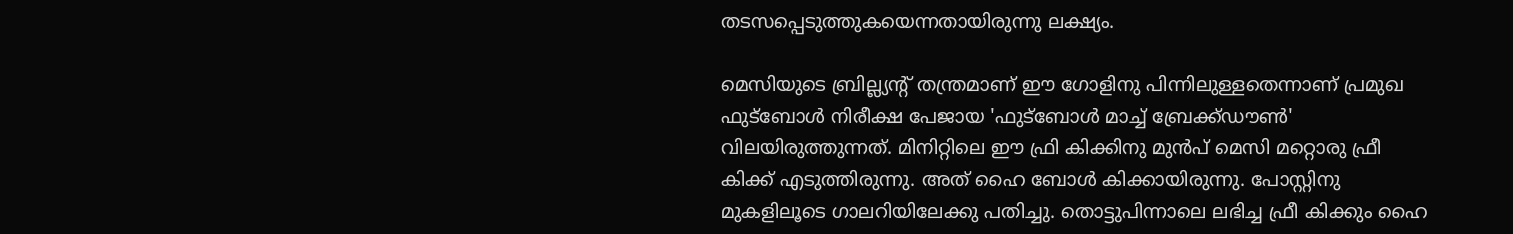തടസപ്പെടുത്തുകയെന്നതായിരുന്നു ലക്ഷ്യം.

മെസിയുടെ ബ്രില്ല്യന്റ് തന്ത്രമാണ് ഈ ഗോളിനു പിന്നിലുള്ളതെന്നാണ് പ്രമുഖ ഫുട്‌ബോൾ നിരീക്ഷ പേജായ 'ഫുട്‌ബോൾ മാച്ച് ബ്രേക്ക്ഡൗൺ' വിലയിരുത്തുന്നത്. മിനിറ്റിലെ ഈ ഫ്രി കിക്കിനു മുൻപ് മെസി മറ്റൊരു ഫ്രീ കിക്ക് എടുത്തിരുന്നു. അത് ഹൈ ബോൾ കിക്കായിരുന്നു. പോസ്റ്റിനു മുകളിലൂടെ ഗാലറിയിലേക്കു പതിച്ചു. തൊട്ടുപിന്നാലെ ലഭിച്ച ഫ്രീ കിക്കും ഹൈ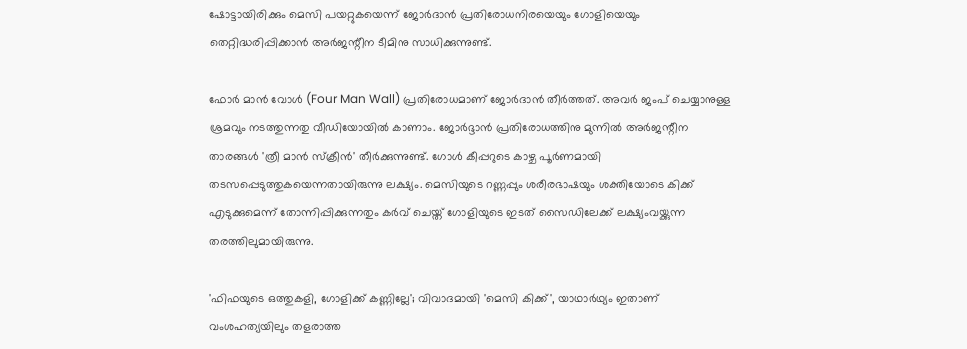ഷോട്ടായിരിക്കും മെസി പയറ്റുകയെന്ന് ജോർദാൻ പ്രതിരോധനിരയെയും ഗോളിയെയും തെറ്റിദ്ധരിപ്പിക്കാൻ അർജന്റീന ടീമിനു സാധിക്കുന്നുണ്ട്.

ഫോർ മാൻ വോൾ (Four Man Wall) പ്രതിരോധമാണ് ജോർദാൻ തീർത്തത്. അവർ ജംപ് ചെയ്യാനുള്ള ശ്രമവും നടത്തുന്നതു വീഡിയോയിൽ കാണാം. ജോർദ്ദാൻ പ്രതിരോധത്തിനു മുന്നിൽ അർജന്റീന താരങ്ങൾ 'ത്രീ മാൻ സ്‌ക്രീൻ' തീർക്കുന്നുണ്ട്. ഗോൾ കീപ്പറുടെ കാഴ്ച പൂർണമായി തടസപ്പെടുത്തുകയെന്നതായിരുന്നു ലക്ഷ്യം. മെസിയുടെ റണ്ണപ്പും ശരീരഭാഷയും ശക്തിയോടെ കിക്ക് എടുക്കുമെന്ന് തോന്നിപ്പിക്കുന്നതും കർവ് ചെയ്ത് ഗോളിയുടെ ഇടത് സൈഡിലേക്ക് ലക്ഷ്യംവയ്ക്കുന്ന തരത്തിലുമായിരുന്നു.

'ഫിഫയുടെ ഒത്തുകളി, ഗോളിക്ക് കണ്ണില്ലേ'; വിവാദമായി 'മെസി കിക്ക്', യാഥാർഥ്യം ഇതാണ്
വംശഹത്യയിലും തളരാത്ത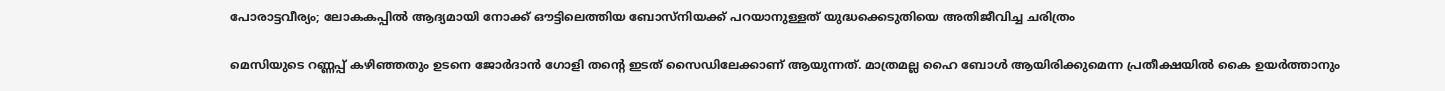പോരാട്ടവീര്യം; ലോകകപ്പിൽ ആദ്യമായി നോക്ക് ഔട്ടിലെത്തിയ ബോസ്നിയക്ക് പറയാനുള്ളത് യുദ്ധക്കെടുതിയെ അതിജീവിച്ച ചരിത്രം

മെസിയുടെ റണ്ണപ്പ് കഴിഞ്ഞതും ഉടനെ ജോർദാൻ ഗോളി തന്റെ ഇടത് സൈഡിലേക്കാണ് ആയുന്നത്. മാത്രമല്ല ഹൈ ബോൾ ആയിരിക്കുമെന്ന പ്രതീക്ഷയിൽ കൈ ഉയർത്താനും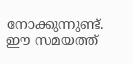നോക്കുന്നുണ്ട്. ഈ സമയത്ത്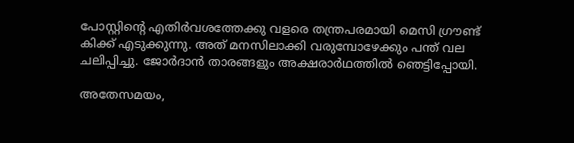പോസ്റ്റിന്റെ എതിർവശത്തേക്കു വളരെ തന്ത്രപരമായി മെസി ഗ്രൗണ്ട് കിക്ക് എടുക്കുന്നു. അത് മനസിലാക്കി വരുമ്പോഴേക്കും പന്ത് വല ചലിപ്പിച്ചു. ജോർദാൻ താരങ്ങളും അക്ഷരാർഥത്തിൽ ഞെട്ടിപ്പോയി.

അതേസമയം,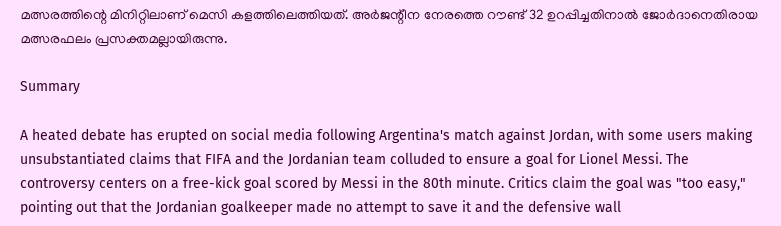മത്സരത്തിന്റെ മിനിറ്റിലാണ് മെസി കളത്തിലെത്തിയത്. അർജന്റീന നേരത്തെ റൗണ്ട് 32 ഉറപ്പിച്ചതിനാൽ ജോർദാനെതിരായ മത്സരഫലം പ്രസക്തമല്ലായിരുന്നു.

Summary

A heated debate has erupted on social media following Argentina's match against Jordan, with some users making unsubstantiated claims that FIFA and the Jordanian team colluded to ensure a goal for Lionel Messi. The controversy centers on a free-kick goal scored by Messi in the 80th minute. Critics claim the goal was "too easy," pointing out that the Jordanian goalkeeper made no attempt to save it and the defensive wall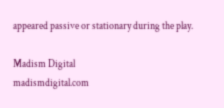appeared passive or stationary during the play.

Madism Digital
madismdigital.com